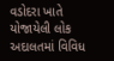વડોદરા ખાતે યોજાયેલી લોક અદાલતમાં વિવિધ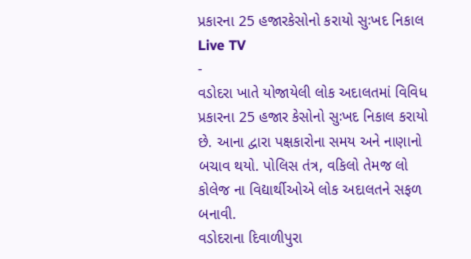પ્રકારના 25 હજારકેસોનો કરાયો સુઃખદ નિકાલ
Live TV
-
વડોદરા ખાતે યોજાયેલી લોક અદાલતમાં વિવિધ પ્રકારના 25 હજાર કેસોનો સુઃખદ નિકાલ કરાયો છે. આના દ્વારા પક્ષકારોના સમય અને નાણાનો બચાવ થયો. પોલિસ તંત્ર, વકિલો તેમજ લો કોલેજ ના વિદ્યાર્થીઓએ લોક અદાલતને સફળ બનાવી.
વડોદરાના દિવાળીપુરા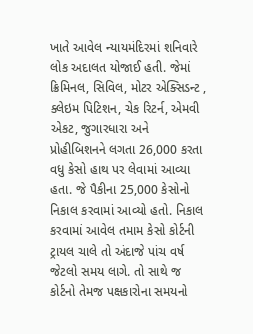ખાતે આવેલ ન્યાયમંદિરમાં શનિવારે લોક અદાલત યોજાઈ હતી. જેમાં ક્રિમિનલ, સિવિલ, મોટર એક્સિડન્ટ , ક્લેઇમ પિટિશન, ચેક રિટર્ન, એમવી એકટ, જુગારધારા અને પ્રોહીબિશનને લગતા 26,000 કરતા વધુ કેસો હાથ પર લેવામાં આવ્યા હતા. જે પૈકીના 25,000 કેસોનો નિકાલ કરવામાં આવ્યો હતો. નિકાલ કરવામાં આવેલ તમામ કેસો કોર્ટની ટ્રાયલ ચાલે તો અંદાજે પાંચ વર્ષ જેટલો સમય લાગે. તો સાથે જ કોર્ટનો તેમજ પક્ષકારોના સમયનો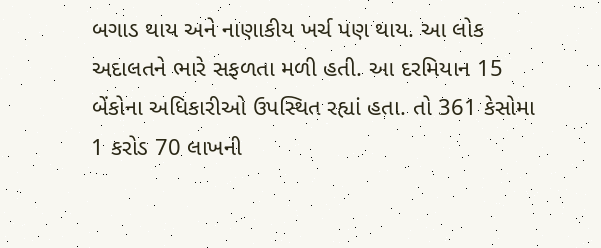બગાડ થાય અને નાણાકીય ખર્ચ પણ થાય. આ લોક અદાલતને ભારે સફળતા મળી હતી. આ દરમિયાન 15 બેંકોના અધિકારીઓ ઉપસ્થિત રહ્યાં હતા. તો 361 કેસોમા 1 કરોડ 70 લાખની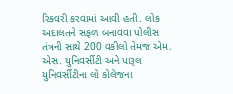રિકવરી કરવામાં આવી હતી. લોક અદાલતને સફળ બનાવવા પોલીસ તંત્રની સાથે 200 વકીલો તેમજ એમ. એસ. યુનિવર્સીટી અને પારૂલ યુનિવર્સીટીના લો કોલેજના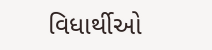વિધાર્થીઓ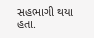સહભાગી થયા હતા.